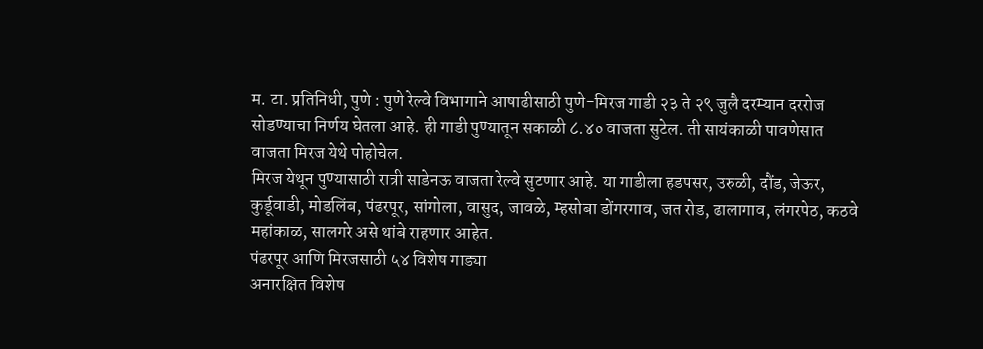म. टा. प्रतिनिधी, पुणे : पुणे रेल्वे विभागाने आषाढीसाठी पुणे-मिरज गाडी २३ ते २९ जुलै दरम्यान दररोज सोडण्याचा निर्णय घेतला आहे. ही गाडी पुण्यातून सकाळी ८.४० वाजता सुटेल. ती सायंकाळी पावणेसात वाजता मिरज येथे पोहोचेल.
मिरज येथून पुण्यासाठी रात्री साडेनऊ वाजता रेल्वे सुटणार आहे. या गाडीला हडपसर, उरुळी, दौंड, जेऊर, कुर्डूवाडी, मोडलिंब, पंढरपूर, सांगोला, वासुद, जावळे, म्हसोबा डोंगरगाव, जत रोड, ढालागाव, लंगरपेठ, कठवे महांकाळ, सालगरे असे थांबे राहणार आहेत.
पंढरपूर आणि मिरजसाठी ५४ विशेष गाड्या
अनारक्षित विशेष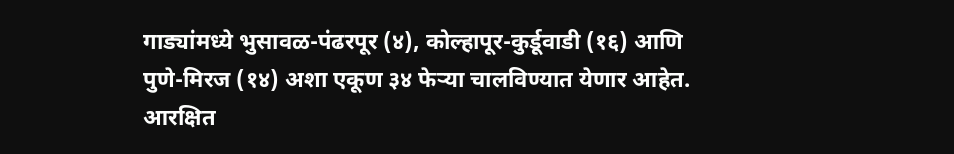गाड्यांमध्ये भुसावळ-पंढरपूर (४), कोल्हापूर-कुर्डूवाडी (१६) आणि पुणे-मिरज (१४) अशा एकूण ३४ फेऱ्या चालविण्यात येणार आहेत. आरक्षित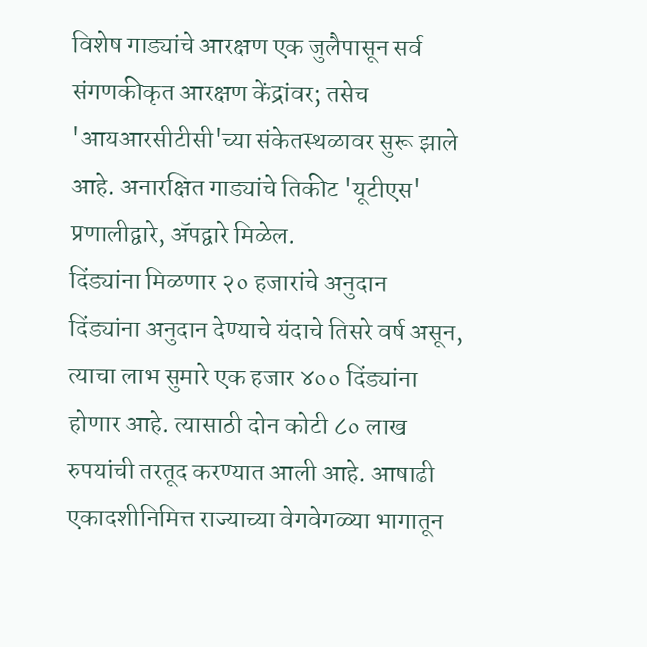विशेष गाड्यांचे आरक्षण एक जुलैपासून सर्व संगणकीकृत आरक्षण केंद्रांवर; तसेच 'आयआरसीटीसी'च्या संकेतस्थळावर सुरू झाले आहे. अनारक्षित गाड्यांचे तिकीट 'यूटीएस' प्रणालीद्वारे, ॲपद्वारे मिळेल.
दिंड्यांना मिळणार २० हजारांचे अनुदान
दिंड्यांना अनुदान देण्याचे यंदाचे तिसरे वर्ष असून, त्याचा लाभ सुमारे एक हजार ४०० दिंड्यांना होणार आहे. त्यासाठी दोन कोटी ८० लाख रुपयांची तरतूद करण्यात आली आहे. आषाढी एकादशीनिमित्त राज्याच्या वेगवेगळ्या भागातून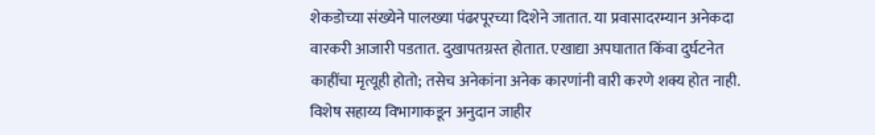शेकडोच्या संख्येने पालख्या पंढरपूरच्या दिशेने जातात. या प्रवासादरम्यान अनेकदा वारकरी आजारी पडतात. दुखापतग्रस्त होतात. एखाद्या अपघातात किंवा दुर्घटनेत काहींचा मृत्यूही होतो; तसेच अनेकांना अनेक कारणांनी वारी करणे शक्य होत नाही.
विशेष सहाय्य विभागाकडून अनुदान जाहीर